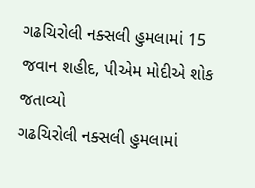ગઢચિરોલી નક્સલી હુમલામાં 15 જવાન શહીદ, પીએમ મોદીએ શોક જતાવ્યો
ગઢચિરોલી નક્સલી હુમલામાં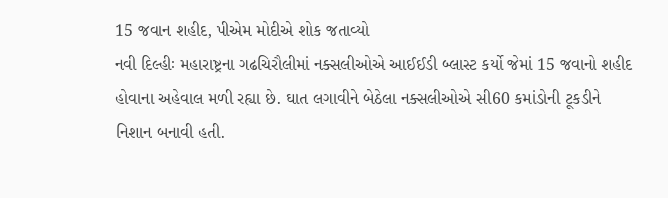15 જવાન શહીદ, પીએમ મોદીએ શોક જતાવ્યો
નવી દિલ્હીઃ મહારાષ્ટ્રના ગઢચિરૌલીમાં નક્સલીઓએ આઈઈડી બ્લાસ્ટ કર્યો જેમાં 15 જવાનો શહીદ હોવાના અહેવાલ મળી રહ્યા છે. ઘાત લગાવીને બેઠેલા નક્સલીઓએ સી60 કમાંડોની ટૂકડીને નિશાન બનાવી હતી.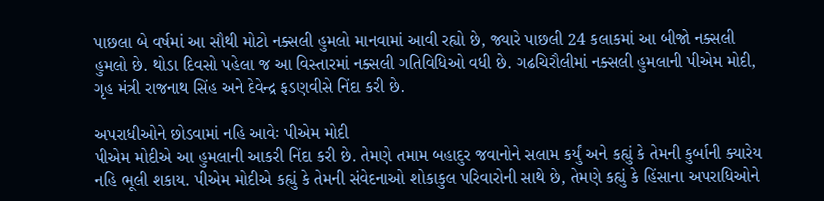પાછલા બે વર્ષમાં આ સૌથી મોટો નક્સલી હુમલો માનવામાં આવી રહ્યો છે, જ્યારે પાછલી 24 કલાકમાં આ બીજો નક્સલી હુમલો છે. થોડા દિવસો પહેલા જ આ વિસ્તારમાં નક્સલી ગતિવિધિઓ વધી છે. ગઢચિરૌલીમાં નક્સલી હુમલાની પીએમ મોદી, ગૃહ મંત્રી રાજનાથ સિંહ અને દેવેન્દ્ર ફડણવીસે નિંદા કરી છે.

અપરાધીઓને છોડવામાં નહિ આવેઃ પીએમ મોદી
પીએમ મોદીએ આ હુમલાની આકરી નિંદા કરી છે. તેમણે તમામ બહાદુર જવાનોને સલામ કર્યું અને કહ્યું કે તેમની કુર્બાની ક્યારેય નહિ ભૂલી શકાય. પીએમ મોદીએ કહ્યું કે તેમની સંવેદનાઓ શોકાકુલ પરિવારોની સાથે છે, તેમણે કહ્યું કે હિંસાના અપરાધિઓને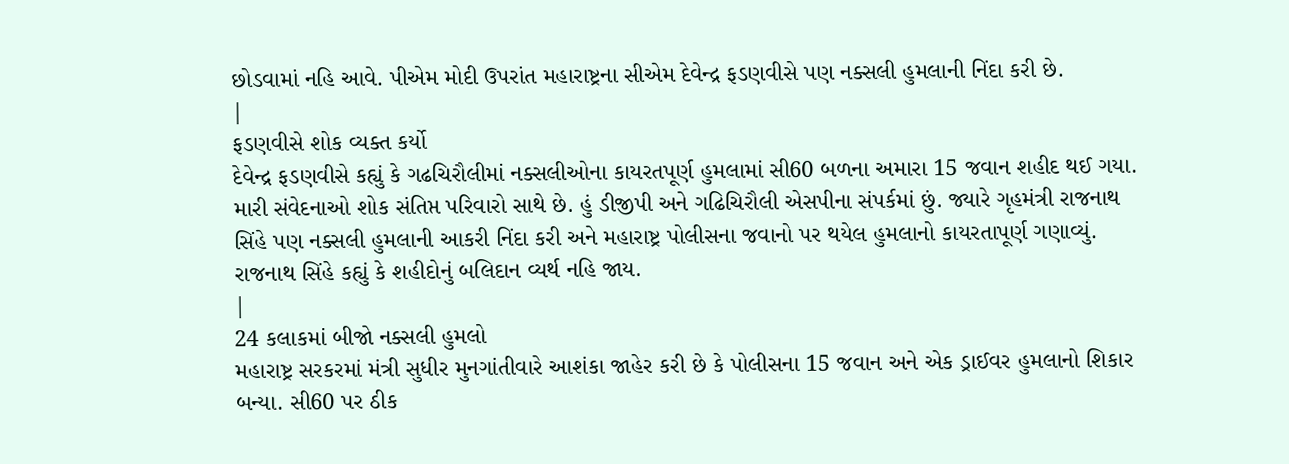છોડવામાં નહિ આવે. પીએમ મોદી ઉપરાંત મહારાષ્ટ્રના સીએમ દેવેન્દ્ર ફડણવીસે પણ નક્સલી હુમલાની નિંદા કરી છે.
|
ફડણવીસે શોક વ્યક્ત કર્યો
દેવેન્દ્ર ફડણવીસે કહ્યું કે ગઢચિરૌલીમાં નક્સલીઓના કાયરતપૂર્ણ હુમલામાં સી60 બળના અમારા 15 જવાન શહીદ થઈ ગયા. મારી સંવેદનાઓ શોક સંતિપ્ત પરિવારો સાથે છે. હું ડીજીપી અને ગઢિચિરૌલી એસપીના સંપર્કમાં છું. જ્યારે ગૃહમંત્રી રાજનાથ સિંહે પણ નક્સલી હુમલાની આકરી નિંદા કરી અને મહારાષ્ટ્ર પોલીસના જવાનો પર થયેલ હુમલાનો કાયરતાપૂર્ણ ગણાવ્યું. રાજનાથ સિંહે કહ્યું કે શહીદોનું બલિદાન વ્યર્થ નહિ જાય.
|
24 કલાકમાં બીજો નક્સલી હુમલો
મહારાષ્ટ્ર સરકરમાં મંત્રી સુધીર મુનગાંતીવારે આશંકા જાહેર કરી છે કે પોલીસના 15 જવાન અને એક ડ્રાઈવર હુમલાનો શિકાર બન્યા. સી60 પર ઠીક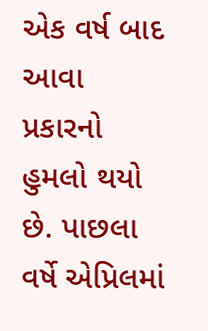એક વર્ષ બાદ આવા પ્રકારનો હુમલો થયો છે. પાછલા વર્ષે એપ્રિલમાં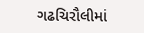ગઢચિરૌલીમાં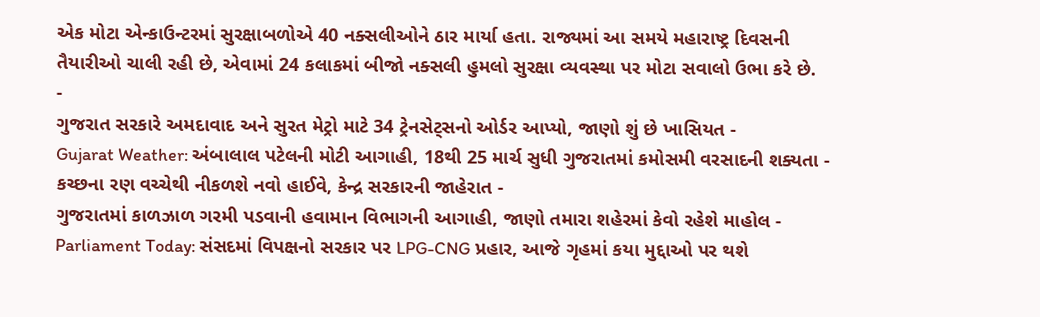એક મોટા એન્કાઉન્ટરમાં સુરક્ષાબળોએ 40 નક્સલીઓને ઠાર માર્યા હતા. રાજ્યમાં આ સમયે મહારાષ્ટ્ર દિવસની તૈયારીઓ ચાલી રહી છે, એવામાં 24 કલાકમાં બીજો નક્સલી હુમલો સુરક્ષા વ્યવસ્થા પર મોટા સવાલો ઉભા કરે છે.
-
ગુજરાત સરકારે અમદાવાદ અને સુરત મેટ્રો માટે 34 ટ્રેનસેટ્સનો ઓર્ડર આપ્યો, જાણો શું છે ખાસિયત -
Gujarat Weather: અંબાલાલ પટેલની મોટી આગાહી, 18થી 25 માર્ચ સુધી ગુજરાતમાં કમોસમી વરસાદની શક્યતા -
કચ્છના રણ વચ્ચેથી નીકળશે નવો હાઈવે, કેન્દ્ર સરકારની જાહેરાત -
ગુજરાતમાં કાળઝાળ ગરમી પડવાની હવામાન વિભાગની આગાહી, જાણો તમારા શહેરમાં કેવો રહેશે માહોલ -
Parliament Today: સંસદમાં વિપક્ષનો સરકાર પર LPG-CNG પ્રહાર, આજે ગૃહમાં કયા મુદ્દાઓ પર થશે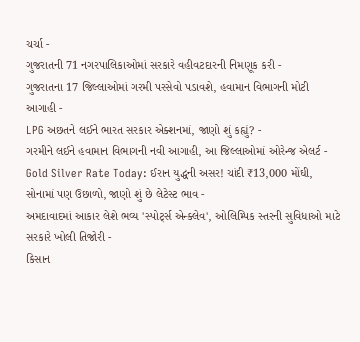ચર્ચા -
ગુજરાતની 71 નગરપાલિકાઓમાં સરકારે વહીવટદારની નિમણૂક કરી -
ગુજરાતના 17 જિલ્લાઓમાં ગરમી પરસેવો પડાવશે, હવામાન વિભાગની મોટી આગાહી -
LPG અછતને લઈને ભારત સરકાર એક્શનમાં, જાણો શું કહ્યું? -
ગરમીને લઈને હવામાન વિભાગની નવી આગાહી, આ જિલ્લાઓમાં ઓરેન્જ એલર્ટ -
Gold Silver Rate Today: ઈરાન યુદ્ધની અસર! ચાંદી ₹13,000 મોંઘી, સોનામાં પણ ઉછાળો, જાણો શું છે લેટેસ્ટ ભાવ -
અમદાવાદમાં આકાર લેશે ભવ્ય 'સ્પોર્ટ્સ એન્ક્લેવ', ઓલિમ્પિક સ્તરની સુવિધાઓ માટે સરકારે ખોલી તિજોરી -
કિસાન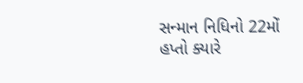સન્માન નિધિનો 22મોં હપ્તો ક્યારે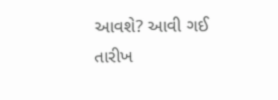આવશે? આવી ગઈ તારીખ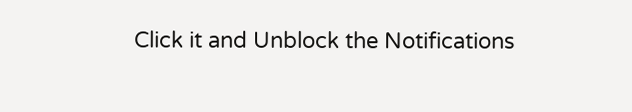Click it and Unblock the Notifications